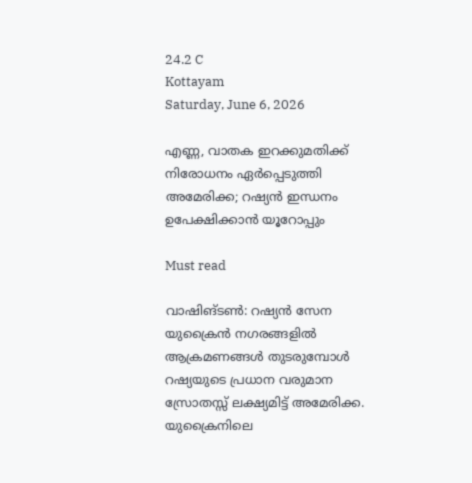24.2 C
Kottayam
Saturday, June 6, 2026

എണ്ണ, വാതക ഇറക്കുമതിക്ക് നിരോധനം ഏര്‍പ്പെടുത്തി അമേരിക്ക; റഷ്യന്‍ ഇന്ധനം ഉപേക്ഷിക്കാന്‍ യൂറോപ്പും

Must read

വാഷിങ്ടണ്‍: റഷ്യന്‍ സേന യുക്രൈന്‍ നഗരങ്ങളില്‍ ആക്രമണങ്ങള്‍ തുടരുമ്പോള്‍ റഷ്യയുടെ പ്രധാന വരുമാന സ്രോതസ്സ് ലക്ഷ്യമിട്ട് അമേരിക്ക. യുക്രൈനിലെ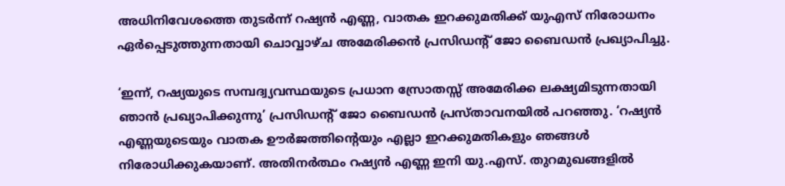അധിനിവേശത്തെ തുടര്‍ന്ന് റഷ്യന്‍ എണ്ണ, വാതക ഇറക്കുമതിക്ക് യുഎസ് നിരോധനം ഏര്‍പ്പെടുത്തുന്നതായി ചൊവ്വാഴ്ച അമേരിക്കന്‍ പ്രസിഡന്റ് ജോ ബൈഡന്‍ പ്രഖ്യാപിച്ചു.

‘ഇന്ന്, റഷ്യയുടെ സമ്പദ്വ്യവസ്ഥയുടെ പ്രധാന സ്രോതസ്സ് അമേരിക്ക ലക്ഷ്യമിടുന്നതായി ഞാന്‍ പ്രഖ്യാപിക്കുന്നു’ പ്രസിഡന്റ് ജോ ബൈഡന്‍ പ്രസ്താവനയില്‍ പറഞ്ഞു. ‘റഷ്യന്‍ എണ്ണയുടെയും വാതക ഊര്‍ജത്തിന്റെയും എല്ലാ ഇറക്കുമതികളും ഞങ്ങള്‍ നിരോധിക്കുകയാണ്. അതിനര്‍ത്ഥം റഷ്യന്‍ എണ്ണ ഇനി യു.എസ്. തുറമുഖങ്ങളില്‍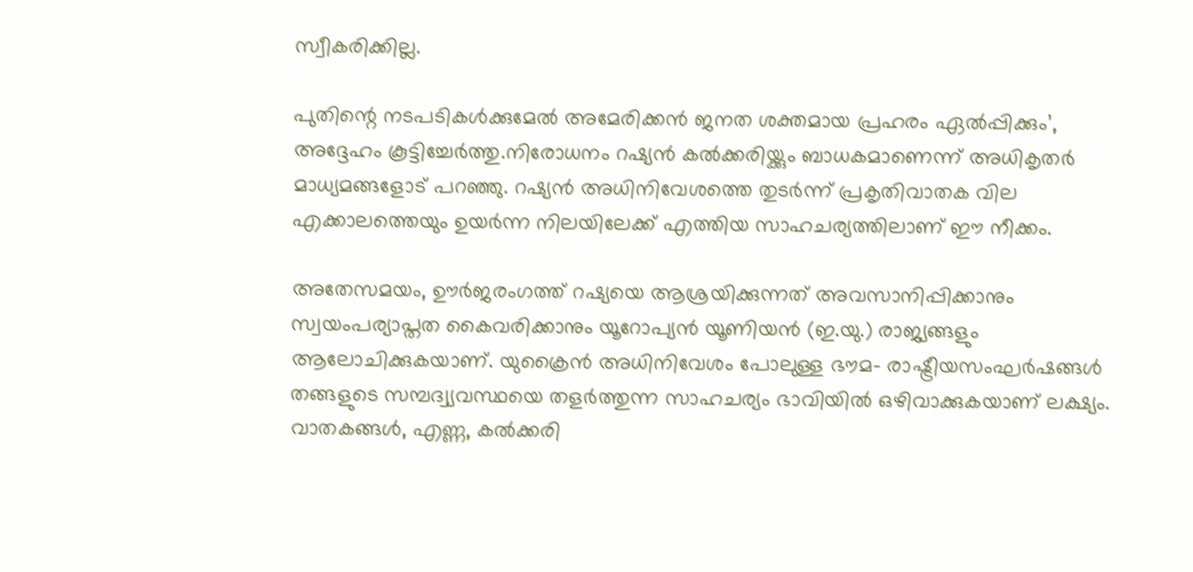സ്വീകരിക്കില്ല.

പുതിന്റെ നടപടികള്‍ക്കുമേല്‍ അമേരിക്കന്‍ ജനത ശക്തമായ പ്രഹരം ഏല്‍പ്പിക്കും’, അദ്ദേഹം കൂട്ടിച്ചേര്‍ത്തു.നിരോധനം റഷ്യന്‍ കല്‍ക്കരിയ്ക്കും ബാധകമാണെന്ന് അധികൃതര്‍ മാധ്യമങ്ങളോട് പറഞ്ഞു. റഷ്യന്‍ അധിനിവേശത്തെ തുടര്‍ന്ന് പ്രകൃതിവാതക വില എക്കാലത്തെയും ഉയര്‍ന്ന നിലയിലേക്ക് എത്തിയ സാഹചര്യത്തിലാണ് ഈ നീക്കം.

അതേസമയം, ഊര്‍ജരംഗത്ത് റഷ്യയെ ആശ്രയിക്കുന്നത് അവസാനിപ്പിക്കാനും സ്വയംപര്യാപ്തത കൈവരിക്കാനും യൂറോപ്യന്‍ യൂണിയന്‍ (ഇ.യു.) രാജ്യങ്ങളും ആലോചിക്കുകയാണ്. യുക്രൈന്‍ അധിനിവേശം പോലുള്ള ഭൗമ- രാഷ്ട്രീയസംഘര്‍ഷങ്ങള്‍ തങ്ങളുടെ സമ്പദ്വ്യവസ്ഥയെ തളര്‍ത്തുന്ന സാഹചര്യം ഭാവിയില്‍ ഒഴിവാക്കുകയാണ് ലക്ഷ്യം. വാതകങ്ങള്‍, എണ്ണ, കല്‍ക്കരി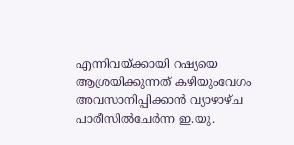എന്നിവയ്ക്കായി റഷ്യയെ ആശ്രയിക്കുന്നത് കഴിയുംവേഗം അവസാനിപ്പിക്കാന്‍ വ്യാഴാഴ്ച പാരീസില്‍ചേര്‍ന്ന ഇ.യു.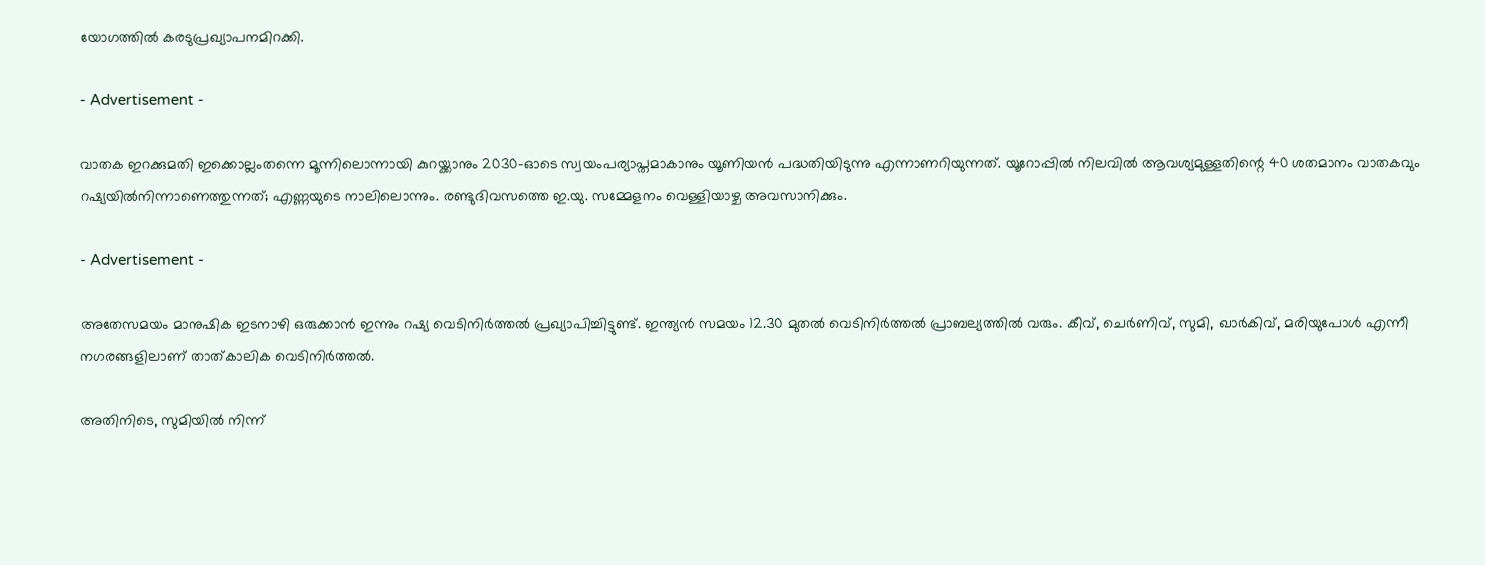യോഗത്തില്‍ കരടുപ്രഖ്യാപനമിറക്കി.

- Advertisement -

വാതക ഇറക്കുമതി ഇക്കൊല്ലംതന്നെ മൂന്നിലൊന്നായി കുറയ്ക്കാനും 2030-ഓടെ സ്വയംപര്യാപ്തമാകാനും യൂണിയന്‍ പദ്ധതിയിടുന്നു എന്നാണറിയുന്നത്. യൂറോപ്പില്‍ നിലവില്‍ ആവശ്യമുള്ളതിന്റെ 40 ശതമാനം വാതകവും റഷ്യയില്‍നിന്നാണെത്തുന്നത്; എണ്ണയുടെ നാലിലൊന്നും. രണ്ടുദിവസത്തെ ഇ.യു. സമ്മേളനം വെള്ളിയാഴ്ച അവസാനിക്കും.

- Advertisement -

അതേസമയം മാനുഷിക ഇടനാഴി ഒരുക്കാന്‍ ഇന്നും റഷ്യ വെടിനിര്‍ത്തല്‍ പ്രഖ്യാപിച്ചിട്ടുണ്ട്. ഇന്ത്യന്‍ സമയം 12.30 മുതല്‍ വെടിനിര്‍ത്തല്‍ പ്രാബല്യത്തില്‍ വരും. കീവ്, ചെര്‍ണിവ്, സുമി, ഖാര്‍കിവ്, മരിയുപോള്‍ എന്നീ നഗരങ്ങളിലാണ് താത്കാലിക വെടിനിര്‍ത്തല്‍.

അതിനിടെ, സുമിയില്‍ നിന്ന്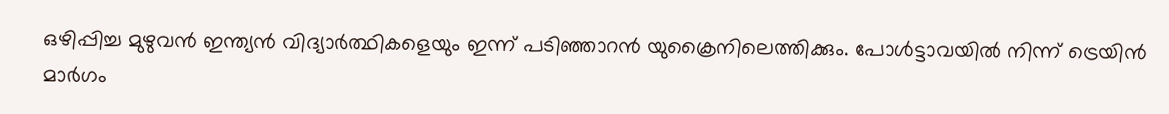ഒഴിപ്പിച്ച മുഴുവന്‍ ഇന്ത്യന്‍ വിദ്യാര്‍ത്ഥികളെയും ഇന്ന് പടിഞ്ഞാറന്‍ യുക്രൈനിലെത്തിക്കും. പോള്‍ട്ടാവയില്‍ നിന്ന് ട്രെയിന്‍ മാര്‍ഗം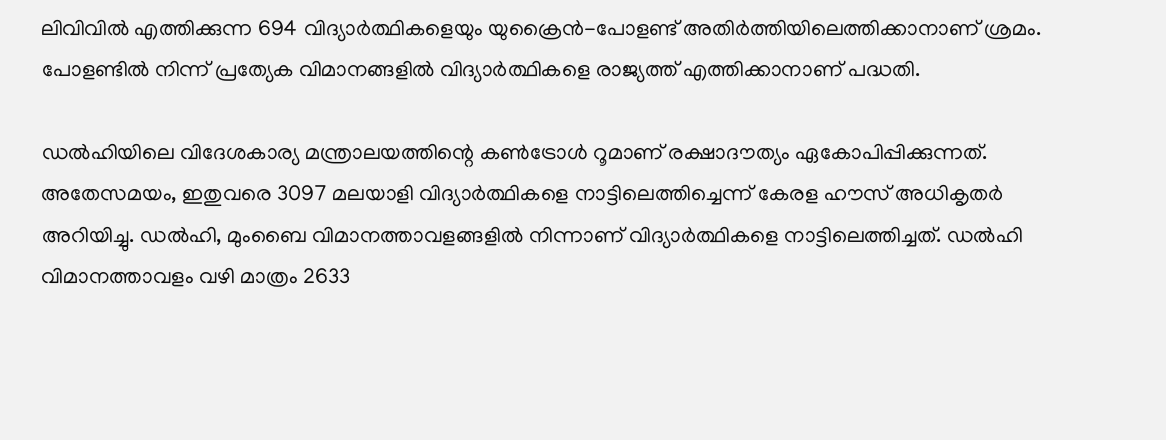ലിവിവില്‍ എത്തിക്കുന്ന 694 വിദ്യാര്‍ത്ഥികളെയും യുക്രൈന്‍-പോളണ്ട് അതിര്‍ത്തിയിലെത്തിക്കാനാണ് ശ്രമം. പോളണ്ടില്‍ നിന്ന് പ്രത്യേക വിമാനങ്ങളില്‍ വിദ്യാര്‍ത്ഥികളെ രാജ്യത്ത് എത്തിക്കാനാണ് പദ്ധതി.

ഡല്‍ഹിയിലെ വിദേശകാര്യ മന്ത്രാലയത്തിന്റെ കണ്‍ട്രോള്‍ റൂമാണ് രക്ഷാദൗത്യം ഏകോപിപ്പിക്കുന്നത്. അതേസമയം, ഇതുവരെ 3097 മലയാളി വിദ്യാര്‍ത്ഥികളെ നാട്ടിലെത്തിച്ചെന്ന് കേരള ഹൗസ് അധികൃതര്‍ അറിയിച്ചു. ഡല്‍ഹി, മുംബൈ വിമാനത്താവളങ്ങളില്‍ നിന്നാണ് വിദ്യാര്‍ത്ഥികളെ നാട്ടിലെത്തിച്ചത്. ഡല്‍ഹി വിമാനത്താവളം വഴി മാത്രം 2633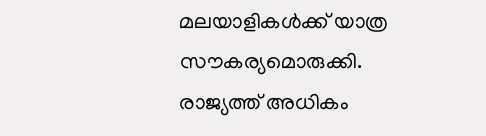മലയാളികള്‍ക്ക് യാത്ര സൗകര്യമൊരുക്കി. രാജ്യത്ത് അധികം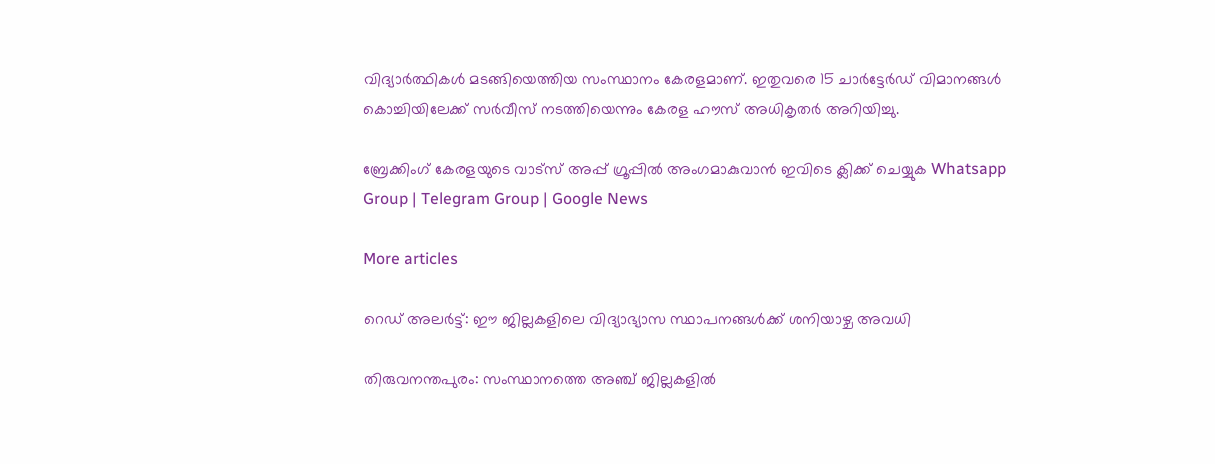വിദ്യാര്‍ത്ഥികള്‍ മടങ്ങിയെത്തിയ സംസ്ഥാനം കേരളമാണ്. ഇതുവരെ 15 ചാര്‍ട്ടേര്‍ഡ് വിമാനങ്ങള്‍ കൊച്ചിയിലേക്ക് സര്‍വീസ് നടത്തിയെന്നും കേരള ഹൗസ് അധികൃതര്‍ അറിയിച്ചു.

ബ്രേക്കിംഗ് കേരളയുടെ വാട്സ് അപ്പ് ഗ്രൂപ്പിൽ അംഗമാകുവാൻ ഇവിടെ ക്ലിക്ക് ചെയ്യുക Whatsapp Group | Telegram Group | Google News

More articles

റെഡ് അലർട്ട്: ഈ ജില്ലകളിലെ വിദ്യാഭ്യാസ സ്ഥാപനങ്ങൾക്ക് ശനിയാഴ്ച അവധി

തിരുവനന്തപുരം: സംസ്ഥാനത്തെ അഞ്ച് ജില്ലകളിൽ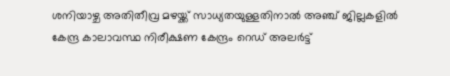ശനിയാഴ്ച അതിതീവ്ര മഴയ്ക്ക് സാധ്യതയുള്ളതിനാൽ അഞ്ച് ജില്ലകളിൽ കേന്ദ്ര കാലാവസ്ഥ നിരീക്ഷണ കേന്ദ്രം റെഡ് അലർട്ട്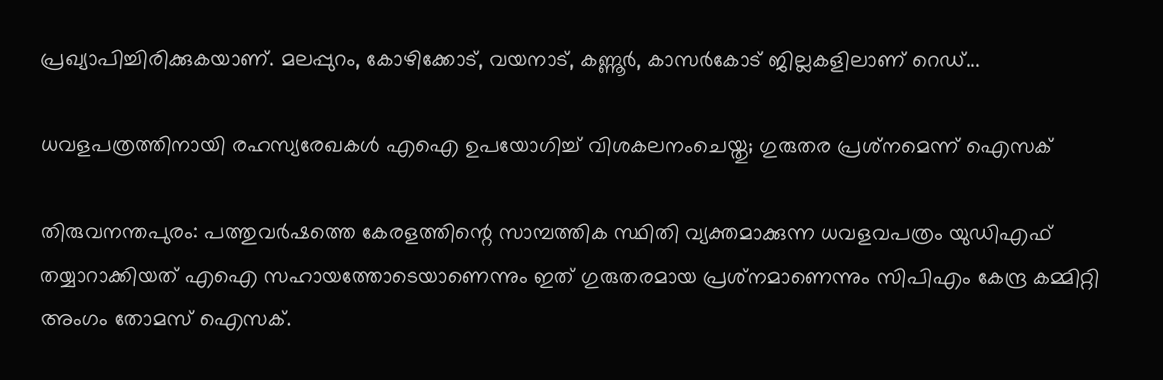പ്രഖ്യാപിച്ചിരിക്കുകയാണ്. മലപ്പുറം, കോഴിക്കോട്, വയനാട്, കണ്ണൂർ, കാസർകോട് ജില്ലകളിലാണ് റെഡ്...

ധവളപത്രത്തിനായി രഹസ്യരേഖകൾ എഐ ഉപയോഗിച്ച് വിശകലനംചെയ്തു; ഗുരുതര പ്രശ്‌നമെന്ന് ഐസക്

തിരുവനന്തപുരം: പത്തുവർഷത്തെ കേരളത്തിന്റെ സാമ്പത്തിക സ്ഥിതി വ്യക്തമാക്കുന്ന ധവളവപത്രം യുഡിഎഫ് തയ്യാറാക്കിയത് എഐ സഹായത്തോടെയാണെന്നും ഇത് ഗുരുതരമായ പ്രശ്‌നമാണെന്നും സിപിഎം കേന്ദ്ര കമ്മിറ്റി അംഗം തോമസ് ഐസക്.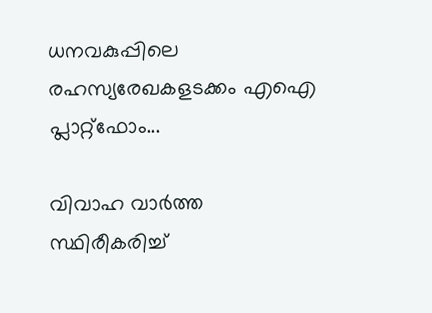ധനവകുപ്പിലെ രഹസ്യരേഖകളടക്കം എഐ പ്ലാറ്റ്‌ഫോം...

വിവാഹ വാർത്ത സ്ഥിരീകരിച്ച്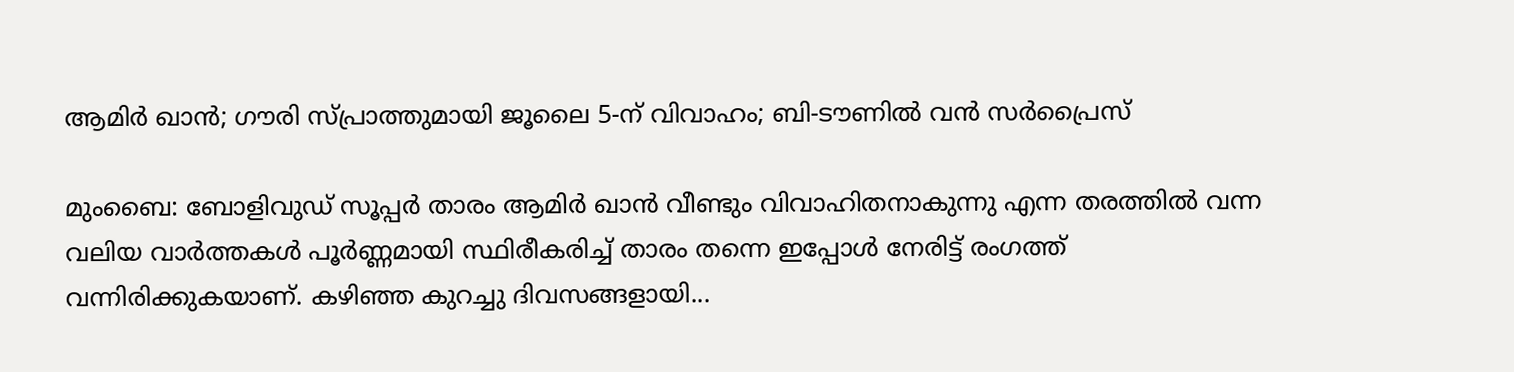ആമിർ ഖാൻ; ഗൗരി സ്പ്രാത്തുമായി ജൂലൈ 5-ന് വിവാഹം; ബി-ടൗണിൽ വൻ സർപ്രൈസ്

മുംബൈ: ബോളിവുഡ് സൂപ്പർ താരം ആമിർ ഖാൻ വീണ്ടും വിവാഹിതനാകുന്നു എന്ന തരത്തിൽ വന്ന വലിയ വാർത്തകൾ പൂർണ്ണമായി സ്ഥിരീകരിച്ച് താരം തന്നെ ഇപ്പോൾ നേരിട്ട് രംഗത്ത് വന്നിരിക്കുകയാണ്. കഴിഞ്ഞ കുറച്ചു ദിവസങ്ങളായി...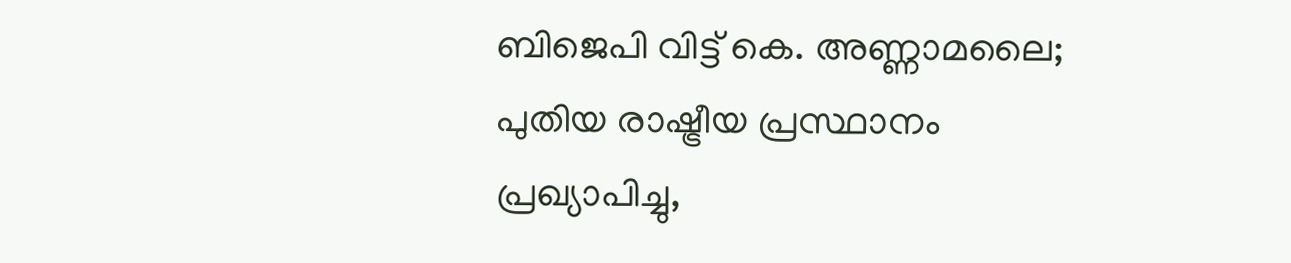ബിജെപി വിട്ട് കെ. അണ്ണാമലൈ; പുതിയ രാഷ്ട്രീയ പ്രസ്ഥാനം പ്രഖ്യാപിച്ചു,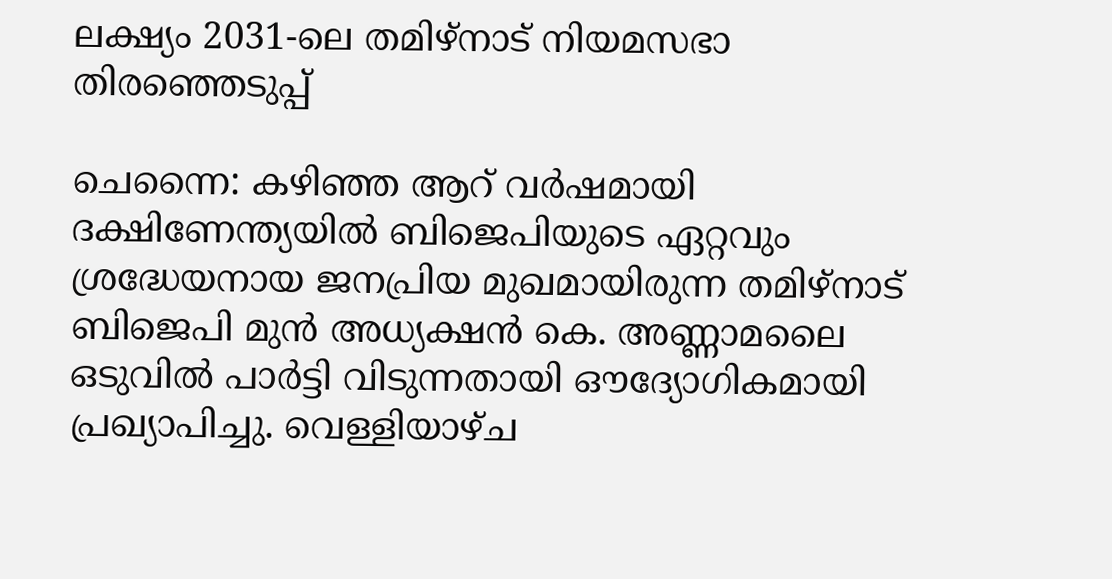ലക്ഷ്യം 2031-ലെ തമിഴ്‌നാട് നിയമസഭാ തിരഞ്ഞെടുപ്പ്

ചെന്നൈ: കഴിഞ്ഞ ആറ് വർഷമായി ദക്ഷിണേന്ത്യയിൽ ബിജെപിയുടെ ഏറ്റവും ശ്രദ്ധേയനായ ജനപ്രിയ മുഖമായിരുന്ന തമിഴ്‌നാട് ബിജെപി മുൻ അധ്യക്ഷൻ കെ. അണ്ണാമലൈ ഒടുവിൽ പാർട്ടി വിടുന്നതായി ഔദ്യോഗികമായി പ്രഖ്യാപിച്ചു. വെള്ളിയാഴ്ച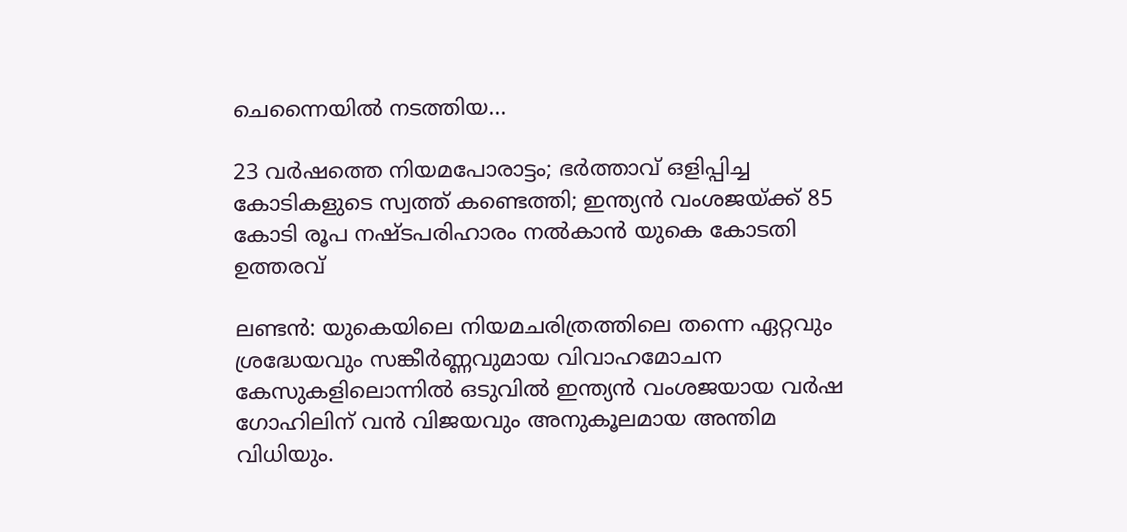ചെന്നൈയിൽ നടത്തിയ...

23 വർഷത്തെ നിയമപോരാട്ടം; ഭർത്താവ് ഒളിപ്പിച്ച കോടികളുടെ സ്വത്ത് കണ്ടെത്തി; ഇന്ത്യൻ വംശജയ്ക്ക് 85 കോടി രൂപ നഷ്ടപരിഹാരം നൽകാൻ യുകെ കോടതി ഉത്തരവ്

ലണ്ടൻ: യുകെയിലെ നിയമചരിത്രത്തിലെ തന്നെ ഏറ്റവും ശ്രദ്ധേയവും സങ്കീർണ്ണവുമായ വിവാഹമോചന കേസുകളിലൊന്നിൽ ഒടുവിൽ ഇന്ത്യൻ വംശജയായ വർഷ ഗോഹിലിന് വൻ വിജയവും അനുകൂലമായ അന്തിമ വിധിയും.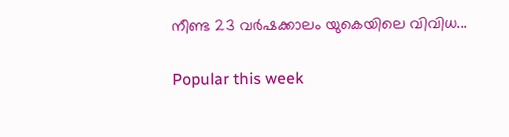നീണ്ട 23 വർഷക്കാലം യുകെയിലെ വിവിധ...

Popular this week